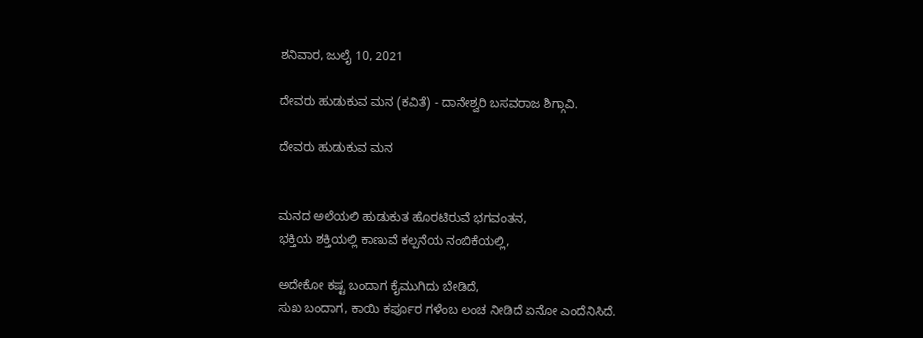ಶನಿವಾರ, ಜುಲೈ 10, 2021

ದೇವರು ಹುಡುಕುವ ಮನ (ಕವಿತೆ) - ದಾನೇಶ್ವರಿ ಬಸವರಾಜ ಶಿಗ್ಗಾವಿ.

ದೇವರು ಹುಡುಕುವ ಮನ


ಮನದ ಅಲೆಯಲಿ ಹುಡುಕುತ ಹೊರಟಿರುವೆ ಭಗವಂತನ,
ಭಕ್ತಿಯ ಶಕ್ತಿಯಲ್ಲಿ ಕಾಣುವೆ ಕಲ್ಪನೆಯ ನಂಬಿಕೆಯಲ್ಲಿ,

ಅದೇಕೋ ಕಷ್ಟ ಬಂದಾಗ ಕೈಮುಗಿದು ಬೇಡಿದೆ,
ಸುಖ ಬಂದಾಗ, ಕಾಯಿ ಕರ್ಪೂರ ಗಳೆಂಬ ಲಂಚ ನೀಡಿದೆ ಏನೋ ಎಂದೆನಿಸಿದೆ.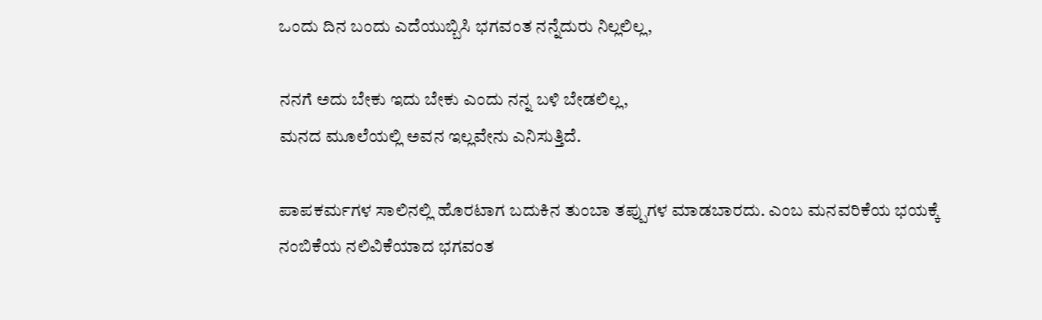ಒಂದು ದಿನ ಬಂದು ಎದೆಯುಬ್ಬಿಸಿ ಭಗವಂತ ನನ್ನೆದುರು ನಿಲ್ಲಲಿಲ್ಲ,

ನನಗೆ ಅದು ಬೇಕು ಇದು ಬೇಕು ಎಂದು ನನ್ನ ಬಳಿ ಬೇಡಲಿಲ್ಲ,
ಮನದ ಮೂಲೆಯಲ್ಲಿ ಅವನ ಇಲ್ಲವೇನು ಎನಿಸುತ್ತಿದೆ.

ಪಾಪಕರ್ಮಗಳ ಸಾಲಿನಲ್ಲಿ ಹೊರಟಾಗ ಬದುಕಿನ ತುಂಬಾ ತಪ್ಪುಗಳ ಮಾಡಬಾರದು. ಎಂಬ ಮನವರಿಕೆಯ ಭಯಕ್ಕೆ
ನಂಬಿಕೆಯ ನಲಿವಿಕೆಯಾದ ಭಗವಂತ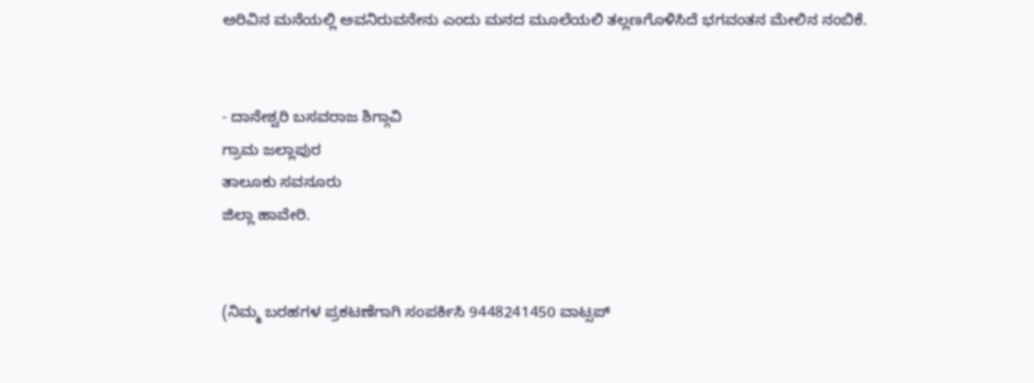ಅರಿವಿನ ಮನೆಯಲ್ಲಿ ಅವನಿರುವನೇನು ಎಂದು ಮನದ ಮೂಲೆಯಲಿ ತಲ್ಲಣಗೊಳಿಸಿದೆ ಭಗವಂತನ ಮೇಲಿನ ನಂಬಿಕೆ.


- ದಾನೇಶ್ವರಿ ಬಸವರಾಜ ಶಿಗ್ಗಾವಿ
ಗ್ರಾಮ ಜಲ್ಲಾಪುರ
ತಾಲೂಕು ಸವನೂರು
ಜಿಲ್ಲಾ ಹಾವೇರಿ.


(ನಿಮ್ಮ ಬರಹಗಳ ಪ್ರಕಟಣೆಗಾಗಿ ಸಂಪರ್ಕಿಸಿ 9448241450 ವಾಟ್ಸಪ್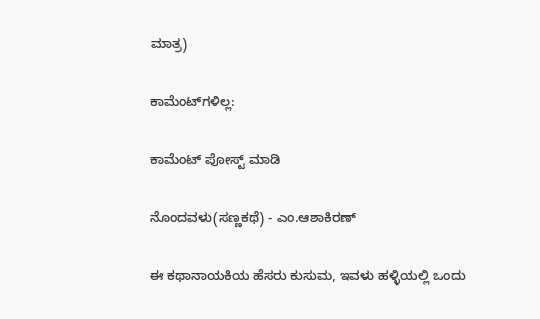ಮಾತ್ರ)

ಕಾಮೆಂಟ್‌ಗಳಿಲ್ಲ:

ಕಾಮೆಂಟ್‌‌ ಪೋಸ್ಟ್‌ ಮಾಡಿ

ನೊಂದವಳು(ಸಣ್ಣಕಥೆ) - ಎಂ.ಆಶಾಕಿರಣ್

ಈ ಕಥಾನಾಯಕಿಯ ಹೆಸರು ಕುಸುಮ, ಇವಳು ಹಳ್ಳಿಯಲ್ಲಿ ಒಂದು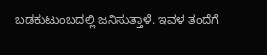ಬಡಕುಟುಂಬದಲ್ಲಿ ಜನಿಸುತ್ತಾಳೆ. ಇವಳ ತಂದೆಗೆ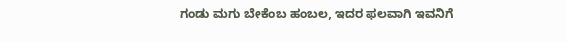ಗಂಡು ಮಗು ಬೇಕೆಂಬ ಹಂಬಲ, ಇದರ ಫಲವಾಗಿ ಇವನಿಗೆ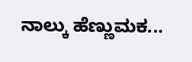ನಾಲ್ಕು ಹೆಣ್ಣುಮಕ...